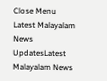Close Menu
Latest Malayalam News UpdatesLatest Malayalam News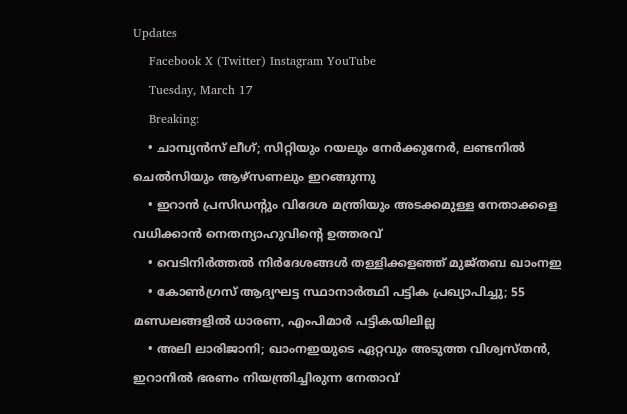Updates
    Facebook X (Twitter) Instagram YouTube
    Tuesday, March 17
    Breaking:
    • ചാമ്പ്യൻസ് ലീഗ്; സിറ്റിയും റയലും നേർക്കുനേർ, ലണ്ടനിൽ ചെൽസിയും ആഴ്‌സണലും ഇറങ്ങുന്നു
    • ഇറാന്‍ പ്രസിഡന്റും വിദേശ മന്ത്രിയും അടക്കമുള്ള നേതാക്കളെ വധിക്കാന്‍ നെതന്യാഹുവിന്റെ ഉത്തരവ്
    • വെടിനിര്‍ത്തല്‍ നിര്‍ദേശങ്ങള്‍ തള്ളിക്കളഞ്ഞ് മുജ്തബ ഖാംനഇ
    • കോൺഗ്രസ് ആദ്യഘട്ട സ്ഥാനാർത്ഥി പട്ടിക പ്രഖ്യാപിച്ചു; 55 മണ്ഡലങ്ങളിൽ ധാരണ, എംപിമാർ പട്ടികയിലില്ല
    • അലി ലാരിജാനി; ഖാംനഇയുടെ ഏറ്റവും അടുത്ത വിശ്വസ്തന്‍, ഇറാനില്‍ ഭരണം നിയന്ത്രിച്ചിരുന്ന നേതാവ്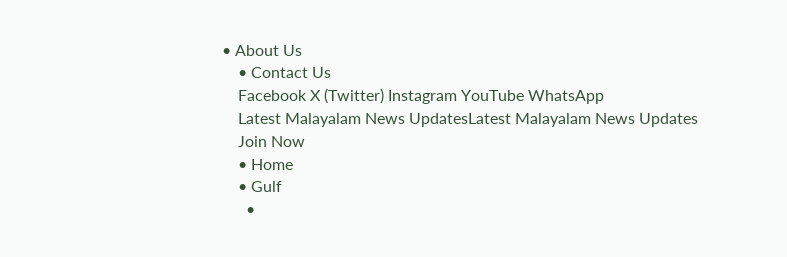• About Us
    • Contact Us
    Facebook X (Twitter) Instagram YouTube WhatsApp
    Latest Malayalam News UpdatesLatest Malayalam News Updates
    Join Now
    • Home
    • Gulf
      •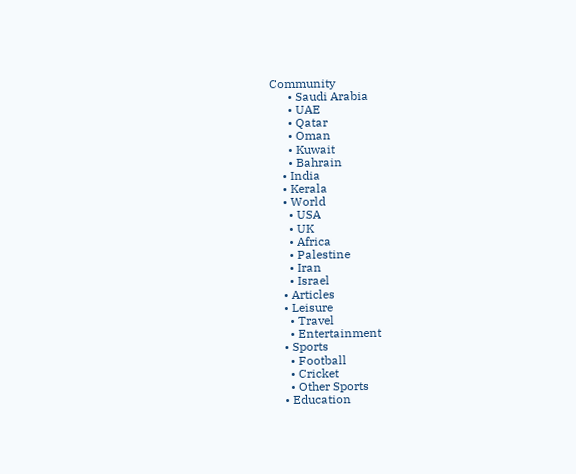Community
      • Saudi Arabia
      • UAE
      • Qatar
      • Oman
      • Kuwait
      • Bahrain
    • India
    • Kerala
    • World
      • USA
      • UK
      • Africa
      • Palestine
      • Iran
      • Israel
    • Articles
    • Leisure
      • Travel
      • Entertainment
    • Sports
      • Football
      • Cricket
      • Other Sports
    • Education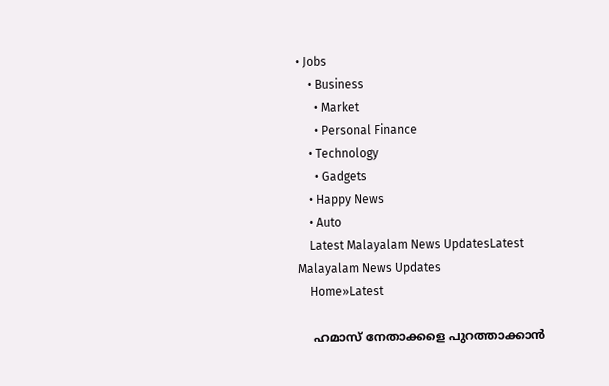• Jobs
    • Business
      • Market
      • Personal Finance
    • Technology
      • Gadgets
    • Happy News
    • Auto
    Latest Malayalam News UpdatesLatest Malayalam News Updates
    Home»Latest

    ഹമാസ് നേതാക്കളെ പുറത്താക്കാൻ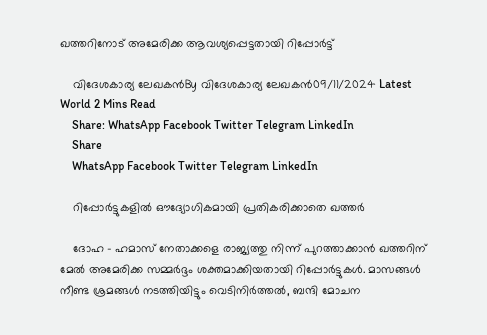ഖത്തറിനോട് അമേരിക്ക ആവശ്യപ്പെട്ടതായി റിപ്പോർട്ട്

    വിദേശകാര്യ ലേഖകൻBy വിദേശകാര്യ ലേഖകൻ09/11/2024 Latest World 2 Mins Read
    Share: WhatsApp Facebook Twitter Telegram LinkedIn
    Share
    WhatsApp Facebook Twitter Telegram LinkedIn

    റിപ്പോര്‍ട്ടുകളില്‍ ഔദ്യോഗികമായി പ്രതികരിക്കാതെ ഖത്തര്‍

    ദോഹ – ഹമാസ് നേതാക്കളെ രാജ്യത്തു നിന്ന് പുറത്താക്കാന്‍ ഖത്തറിന് മേൽ അമേരിക്ക സമ്മർദ്ദം ശക്തമാക്കിയതായി റിപ്പോര്‍ട്ടുകള്‍. മാസങ്ങള്‍ നീണ്ട ശ്രമങ്ങള്‍ നടത്തിയിട്ടും വെടിനിര്‍ത്തല്‍, ബന്ദി മോചന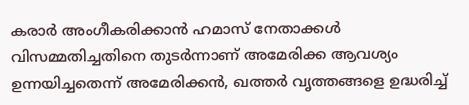കരാര്‍ അംഗീകരിക്കാന്‍ ഹമാസ് നേതാക്കള്‍ വിസമ്മതിച്ചതിനെ തുടര്‍ന്നാണ് അമേരിക്ക ആവശ്യം ഉന്നയിച്ചതെന്ന് അമേരിക്കന്‍, ഖത്തര്‍ വൃത്തങ്ങളെ ഉദ്ധരിച്ച്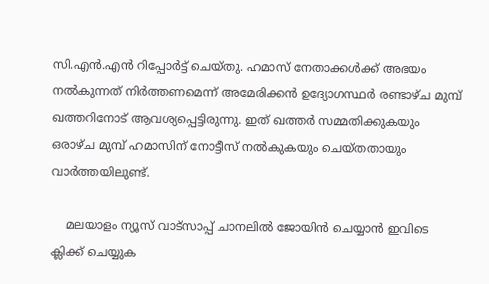സി.എന്‍.എന്‍ റിപ്പോര്‍ട്ട് ചെയ്തു. ഹമാസ് നേതാക്കള്‍ക്ക് അഭയം നല്‍കുന്നത് നിര്‍ത്തണമെന്ന് അമേരിക്കന്‍ ഉദ്യോഗസ്ഥര്‍ രണ്ടാഴ്ച മുമ്പ് ഖത്തറിനോട് ആവശ്യപ്പെട്ടിരുന്നു. ഇത് ഖത്തര്‍ സമ്മതിക്കുകയും ഒരാഴ്ച മുമ്പ് ഹമാസിന് നോട്ടീസ് നല്‍കുകയും ചെയ്തതായും വാർത്തയിലുണ്ട്.

    മലയാളം ന്യൂസ് വാട്സാപ്പ് ചാനലിൽ ജോയിൻ ചെയ്യാൻ ഇവിടെ ക്ലിക്ക് ചെയ്യുക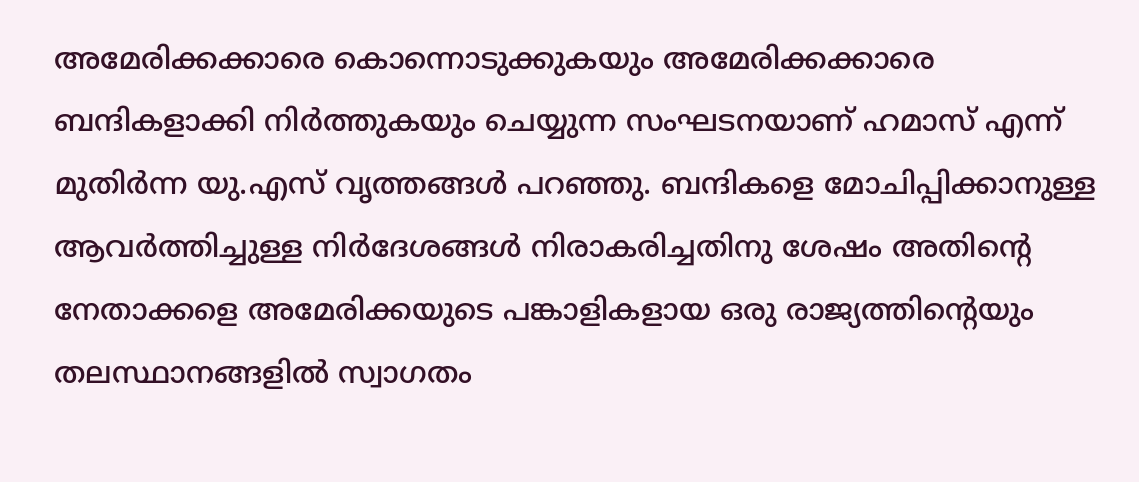അമേരിക്കക്കാരെ കൊന്നൊടുക്കുകയും അമേരിക്കക്കാരെ ബന്ദികളാക്കി നിര്‍ത്തുകയും ചെയ്യുന്ന സംഘടനയാണ് ഹമാസ് എന്ന് മുതിര്‍ന്ന യു.എസ് വൃത്തങ്ങള്‍ പറഞ്ഞു. ബന്ദികളെ മോചിപ്പിക്കാനുള്ള ആവര്‍ത്തിച്ചുള്ള നിര്‍ദേശങ്ങള്‍ നിരാകരിച്ചതിനു ശേഷം അതിന്റെ നേതാക്കളെ അമേരിക്കയുടെ പങ്കാളികളായ ഒരു രാജ്യത്തിന്റെയും തലസ്ഥാനങ്ങളില്‍ സ്വാഗതം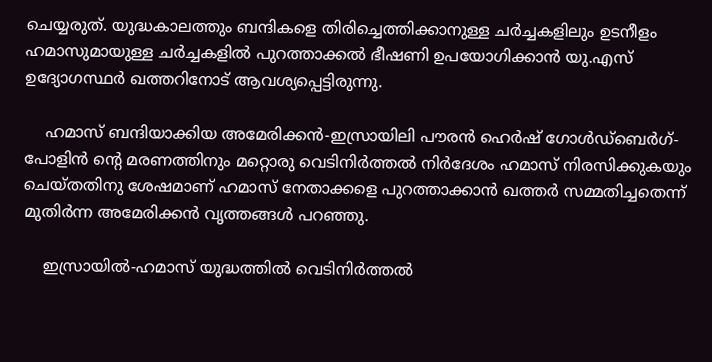ചെയ്യരുത്. യുദ്ധകാലത്തും ബന്ദികളെ തിരിച്ചെത്തിക്കാനുള്ള ചര്‍ച്ചകളിലും ഉടനീളം ഹമാസുമായുള്ള ചര്‍ച്ചകളില്‍ പുറത്താക്കല്‍ ഭീഷണി ഉപയോഗിക്കാന്‍ യു.എസ് ഉദ്യോഗസ്ഥര്‍ ഖത്തറിനോട് ആവശ്യപ്പെട്ടിരുന്നു.

    ഹമാസ് ബന്ദിയാക്കിയ അമേരിക്കന്‍-ഇസ്രായിലി പൗരന്‍ ഹെര്‍ഷ് ഗോള്‍ഡ്‌ബെര്‍ഗ്-പോളിന്‍ ന്റെ മരണത്തിനും മറ്റൊരു വെടിനിര്‍ത്തല്‍ നിര്‍ദേശം ഹമാസ് നിരസിക്കുകയും ചെയ്തതിനു ശേഷമാണ് ഹമാസ് നേതാക്കളെ പുറത്താക്കാന്‍ ഖത്തര്‍ സമ്മതിച്ചതെന്ന് മുതിര്‍ന്ന അമേരിക്കന്‍ വൃത്തങ്ങള്‍ പറഞ്ഞു.

    ഇസ്രായില്‍-ഹമാസ് യുദ്ധത്തില്‍ വെടിനിര്‍ത്തല്‍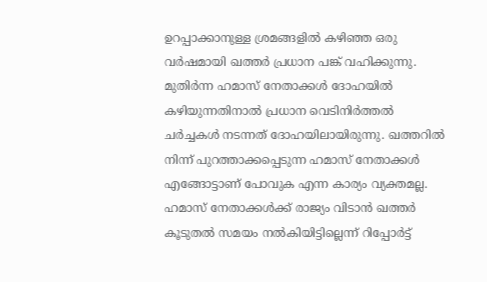ഉറപ്പാക്കാനുള്ള ശ്രമങ്ങളില്‍ കഴിഞ്ഞ ഒരു വര്‍ഷമായി ഖത്തര്‍ പ്രധാന പങ്ക് വഹിക്കുന്നു. മുതിര്‍ന്ന ഹമാസ് നേതാക്കള്‍ ദോഹയില്‍ കഴിയുന്നതിനാല്‍ പ്രധാന വെടിനിര്‍ത്തല്‍ ചര്‍ച്ചകള്‍ നടന്നത് ദോഹയിലായിരുന്നു. ഖത്തറില്‍ നിന്ന് പുറത്താക്കപ്പെടുന്ന ഹമാസ് നേതാക്കള്‍ എങ്ങോട്ടാണ് പോവുക എന്ന കാര്യം വ്യക്തമല്ല. ഹമാസ് നേതാക്കള്‍ക്ക് രാജ്യം വിടാന്‍ ഖത്തര്‍ കൂടുതല്‍ സമയം നല്‍കിയിട്ടില്ലെന്ന് റിപ്പോർട്ട്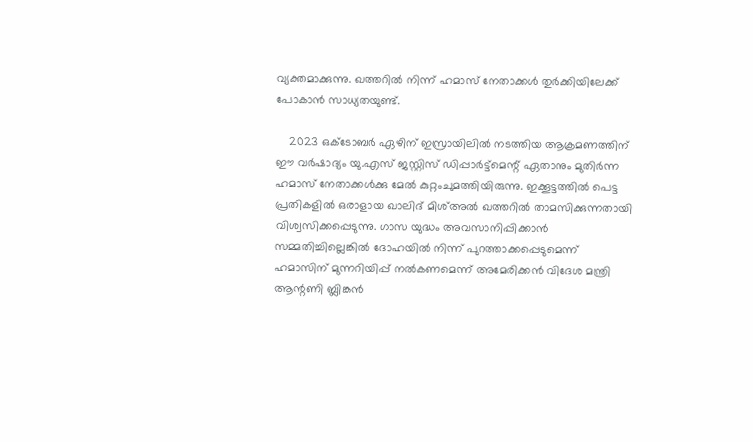വ്യക്തമാക്കുന്നു. ഖത്തറില്‍ നിന്ന് ഹമാസ് നേതാക്കള്‍ തുര്‍ക്കിയിലേക്ക് പോകാന്‍ സാധ്യതയുണ്ട്.

    2023 ഒക്‌ടോബര്‍ ഏഴിന് ഇസ്രായിലില്‍ നടത്തിയ ആക്രമണത്തിന് ഈ വര്‍ഷാദ്യം യു.എസ് ജസ്റ്റിസ് ഡിപ്പാര്‍ട്ട്‌മെന്റ് ഏതാനും മുതിര്‍ന്ന ഹമാസ് നേതാക്കള്‍ക്കു മേല്‍ കുറ്റംചുമത്തിയിരുന്നു. ഇക്കൂട്ടത്തില്‍ പെട്ട പ്രതികളില്‍ ഒരാളായ ഖാലിദ് മിശ്അല്‍ ഖത്തറില്‍ താമസിക്കുന്നതായി വിശ്വസിക്കപ്പെടുന്നു. ഗാസ യുദ്ധം അവസാനിപ്പിക്കാന്‍ സമ്മതിച്ചില്ലെങ്കില്‍ ദോഹയില്‍ നിന്ന് പുറത്താക്കപ്പെടുമെന്ന് ഹമാസിന് മുന്നറിയിപ്പ് നല്‍കണമെന്ന് അമേരിക്കന്‍ വിദേശ മന്ത്രി ആന്റണി ബ്ലിങ്കന്‍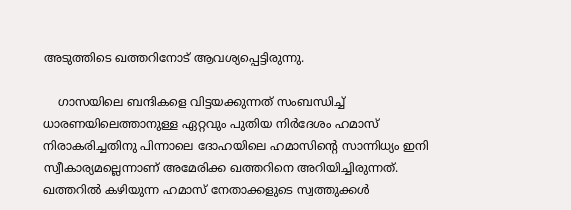അടുത്തിടെ ഖത്തറിനോട് ആവശ്യപ്പെട്ടിരുന്നു.

    ഗാസയിലെ ബന്ദികളെ വിട്ടയക്കുന്നത് സംബന്ധിച്ച് ധാരണയിലെത്താനുള്ള ഏറ്റവും പുതിയ നിര്‍ദേശം ഹമാസ് നിരാകരിച്ചതിനു പിന്നാലെ ദോഹയിലെ ഹമാസിന്റെ സാന്നിധ്യം ഇനി സ്വീകാര്യമല്ലെന്നാണ് അമേരിക്ക ഖത്തറിനെ അറിയിച്ചിരുന്നത്. ഖത്തറില്‍ കഴിയുന്ന ഹമാസ് നേതാക്കളുടെ സ്വത്തുക്കള്‍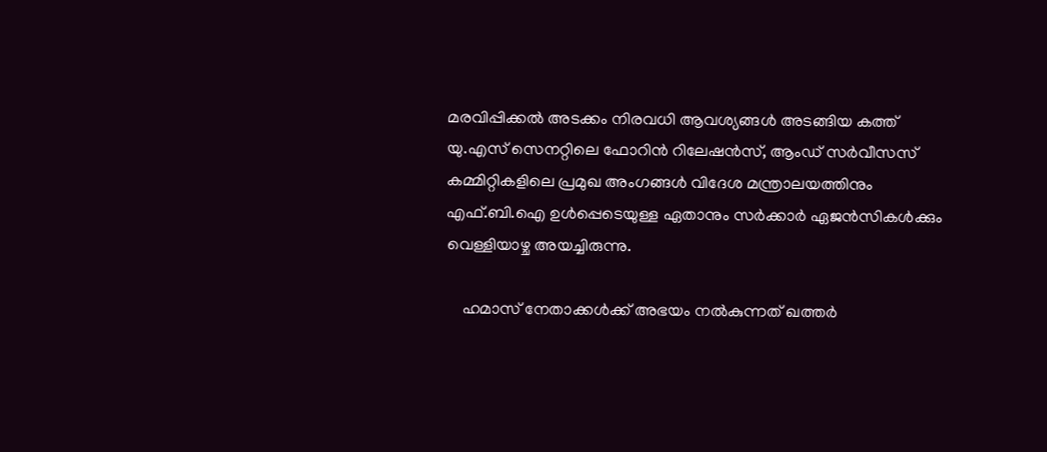മരവിപ്പിക്കല്‍ അടക്കം നിരവധി ആവശ്യങ്ങള്‍ അടങ്ങിയ കത്ത് യു.എസ് സെനറ്റിലെ ഫോറിന്‍ റിലേഷന്‍സ്, ആംഡ് സര്‍വീസസ് കമ്മിറ്റികളിലെ പ്രമുഖ അംഗങ്ങള്‍ വിദേശ മന്ത്രാലയത്തിനും എഫ്.ബി.ഐ ഉള്‍പ്പെടെയുള്ള ഏതാനും സര്‍ക്കാര്‍ ഏജന്‍സികള്‍ക്കും വെള്ളിയാഴ്ച അയച്ചിരുന്നു.

    ഹമാസ് നേതാക്കള്‍ക്ക് അഭയം നല്‍കുന്നത് ഖത്തര്‍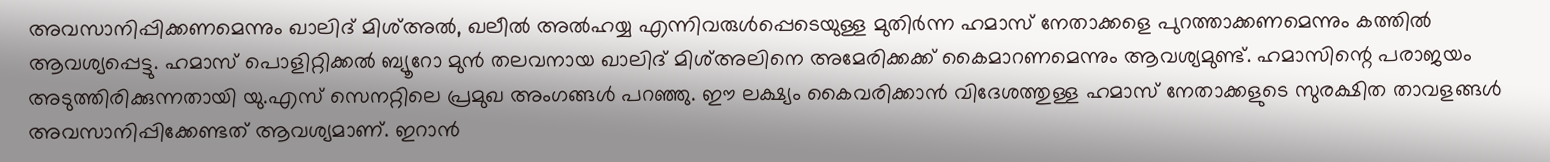അവസാനിപ്പിക്കണമെന്നും ഖാലിദ് മിശ്അല്‍, ഖലീല്‍ അല്‍ഹയ്യ എന്നിവരുള്‍പ്പെടെയുള്ള മുതിര്‍ന്ന ഹമാസ് നേതാക്കളെ പുറത്താക്കണമെന്നും കത്തില്‍ ആവശ്യപ്പെട്ടു. ഹമാസ് പൊളിറ്റിക്കല്‍ ബ്യൂറോ മുന്‍ തലവനായ ഖാലിദ് മിശ്അലിനെ അമേരിക്കക്ക് കൈമാറണമെന്നും ആവശ്യമുണ്ട്. ഹമാസിന്റെ പരാജയം അടുത്തിരിക്കുന്നതായി യു.എസ് സെനറ്റിലെ പ്രമുഖ അംഗങ്ങള്‍ പറഞ്ഞു. ഈ ലക്ഷ്യം കൈവരിക്കാന്‍ വിദേശത്തുള്ള ഹമാസ് നേതാക്കളുടെ സുരക്ഷിത താവളങ്ങള്‍ അവസാനിപ്പിക്കേണ്ടത് ആവശ്യമാണ്. ഇറാന്‍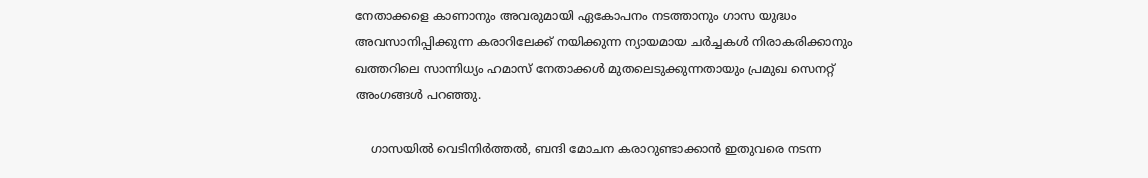നേതാക്കളെ കാണാനും അവരുമായി ഏകോപനം നടത്താനും ഗാസ യുദ്ധം അവസാനിപ്പിക്കുന്ന കരാറിലേക്ക് നയിക്കുന്ന ന്യായമായ ചര്‍ച്ചകള്‍ നിരാകരിക്കാനും ഖത്തറിലെ സാന്നിധ്യം ഹമാസ് നേതാക്കള്‍ മുതലെടുക്കുന്നതായും പ്രമുഖ സെനറ്റ് അംഗങ്ങള്‍ പറഞ്ഞു.

    ഗാസയില്‍ വെടിനിര്‍ത്തല്‍, ബന്ദി മോചന കരാറുണ്ടാക്കാന്‍ ഇതുവരെ നടന്ന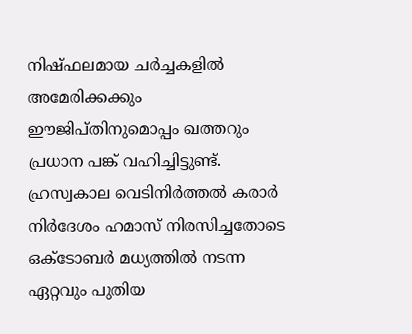നിഷ്ഫലമായ ചര്‍ച്ചകളില്‍ അമേരിക്കക്കും ഈജിപ്തിനുമൊപ്പം ഖത്തറും പ്രധാന പങ്ക് വഹിച്ചിട്ടുണ്ട്. ഹ്രസ്വകാല വെടിനിര്‍ത്തല്‍ കരാര്‍ നിര്‍ദേശം ഹമാസ് നിരസിച്ചതോടെ ഒക്‌ടോബര്‍ മധ്യത്തില്‍ നടന്ന ഏറ്റവും പുതിയ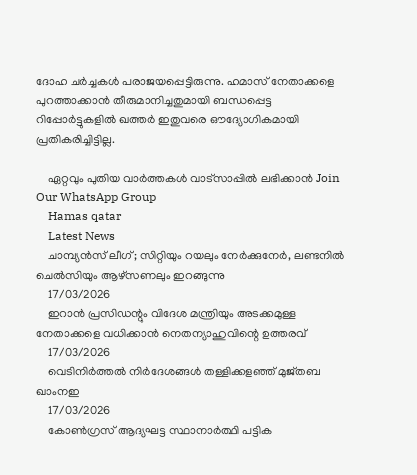ദോഹ ചര്‍ച്ചകള്‍ പരാജയപ്പെട്ടിരുന്നു. ഹമാസ് നേതാക്കളെ പുറത്താക്കാന്‍ തീരുമാനിച്ചതുമായി ബന്ധപ്പെട്ട റിപ്പോര്‍ട്ടുകളില്‍ ഖത്തര്‍ ഇതുവരെ ഔദ്യോഗികമായി പ്രതികരിച്ചിട്ടില്ല.

    ഏറ്റവും പുതിയ വാർത്തകൾ വാട്സാപ്പിൽ ലഭിക്കാൻ Join Our WhatsApp Group
    Hamas qatar
    Latest News
    ചാമ്പ്യൻസ് ലീഗ്; സിറ്റിയും റയലും നേർക്കുനേർ, ലണ്ടനിൽ ചെൽസിയും ആഴ്‌സണലും ഇറങ്ങുന്നു
    17/03/2026
    ഇറാന്‍ പ്രസിഡന്റും വിദേശ മന്ത്രിയും അടക്കമുള്ള നേതാക്കളെ വധിക്കാന്‍ നെതന്യാഹുവിന്റെ ഉത്തരവ്
    17/03/2026
    വെടിനിര്‍ത്തല്‍ നിര്‍ദേശങ്ങള്‍ തള്ളിക്കളഞ്ഞ് മുജ്തബ ഖാംനഇ
    17/03/2026
    കോൺഗ്രസ് ആദ്യഘട്ട സ്ഥാനാർത്ഥി പട്ടിക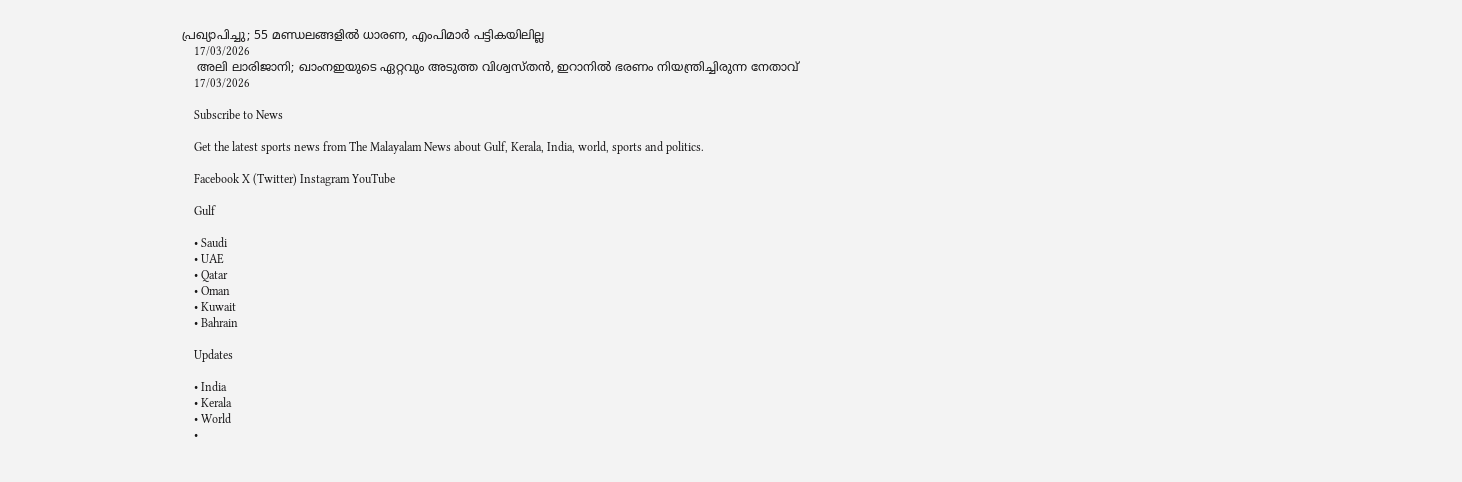പ്രഖ്യാപിച്ചു; 55 മണ്ഡലങ്ങളിൽ ധാരണ, എംപിമാർ പട്ടികയിലില്ല
    17/03/2026
    അലി ലാരിജാനി; ഖാംനഇയുടെ ഏറ്റവും അടുത്ത വിശ്വസ്തന്‍, ഇറാനില്‍ ഭരണം നിയന്ത്രിച്ചിരുന്ന നേതാവ്
    17/03/2026

    Subscribe to News

    Get the latest sports news from The Malayalam News about Gulf, Kerala, India, world, sports and politics.

    Facebook X (Twitter) Instagram YouTube

    Gulf

    • Saudi
    • UAE
    • Qatar
    • Oman
    • Kuwait
    • Bahrain

    Updates

    • India
    • Kerala
    • World
    •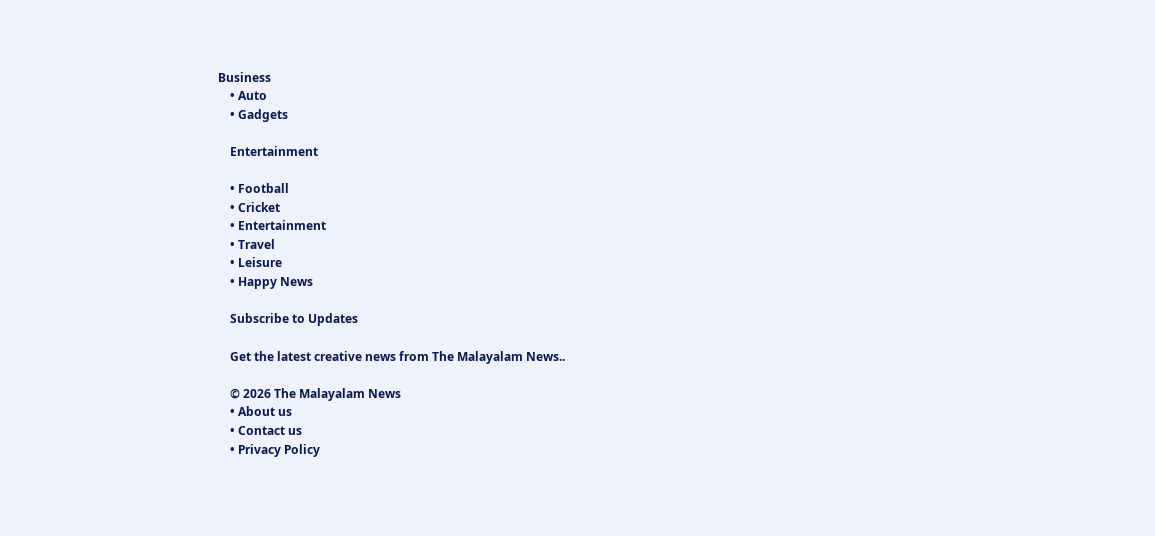Business
    • Auto
    • Gadgets

    Entertainment

    • Football
    • Cricket
    • Entertainment
    • Travel
    • Leisure
    • Happy News

    Subscribe to Updates

    Get the latest creative news from The Malayalam News..

    © 2026 The Malayalam News
    • About us
    • Contact us
    • Privacy Policy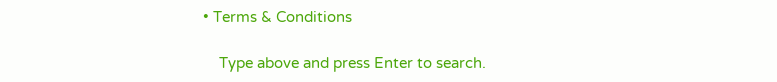• Terms & Conditions

    Type above and press Enter to search.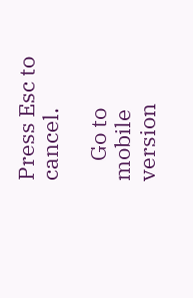Press Esc to cancel.

    Go to mobile version